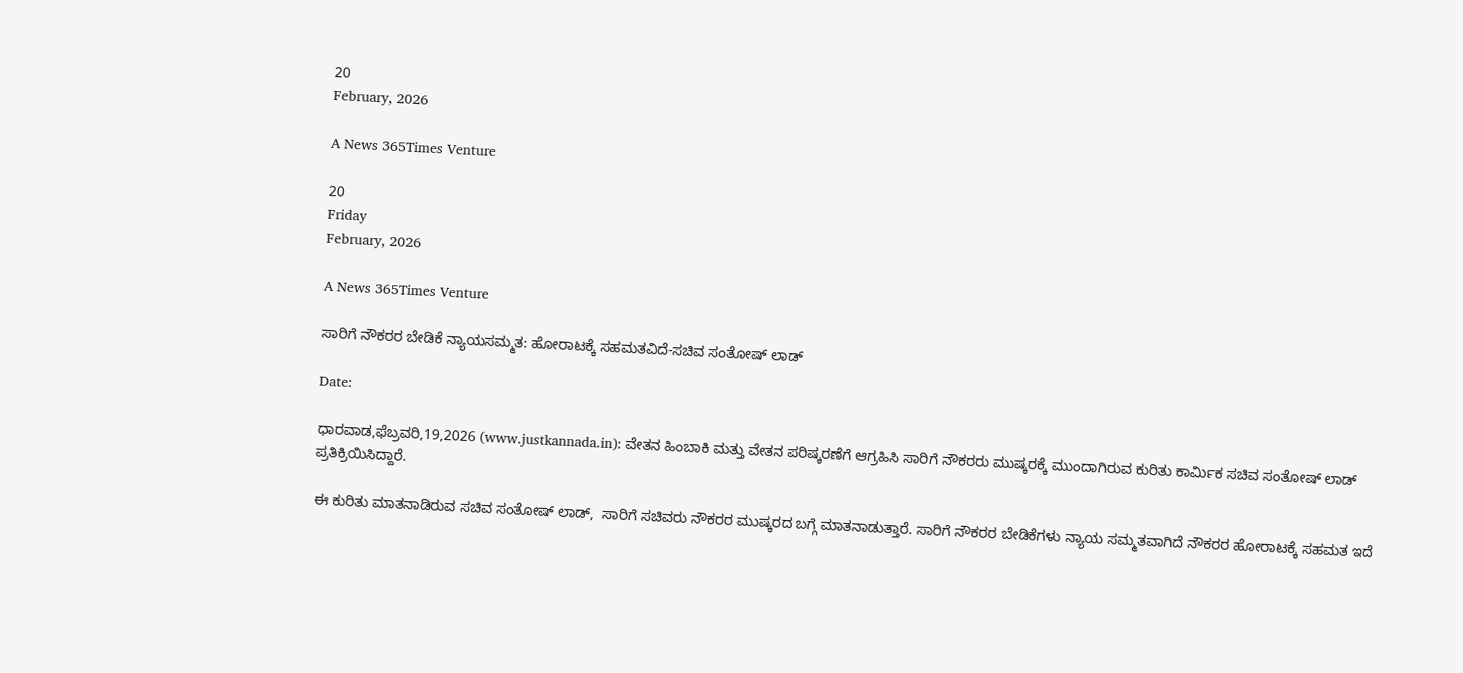20
February, 2026

A News 365Times Venture

20
Friday
February, 2026

A News 365Times Venture

ಸಾರಿಗೆ ನೌಕರರ ಬೇಡಿಕೆ ನ್ಯಾಯಸಮ್ಮತ: ಹೋರಾಟಕ್ಕೆ ಸಹಮತವಿದೆ-ಸಚಿವ ಸಂತೋಷ್ ಲಾಡ್

Date:

ಧಾರವಾಡ,ಫೆಬ್ರವರಿ,19,2026 (www.justkannada.in): ವೇತನ ಹಿಂಬಾಕಿ ಮತ್ತು ವೇತನ ಪರಿಷ್ಕರಣೆಗೆ ಆಗ್ರಹಿಸಿ ಸಾರಿಗೆ ನೌಕರರು ಮುಷ್ಕರಕ್ಕೆ ಮುಂದಾಗಿರುವ ಕುರಿತು ಕಾರ್ಮಿಕ ಸಚಿವ ಸಂತೋಷ್ ಲಾಡ್ ಪ್ರತಿಕ್ರಿಯಿಸಿದ್ದಾರೆ.

ಈ ಕುರಿತು ಮಾತನಾಡಿರುವ ಸಚಿವ ಸಂತೋಷ್ ಲಾಡ್,  ಸಾರಿಗೆ ಸಚಿವರು ನೌಕರರ ಮುಷ್ಕರದ ಬಗ್ಗೆ ಮಾತನಾಡುತ್ತಾರೆ. ಸಾರಿಗೆ ನೌಕರರ ಬೇಡಿಕೆಗಳು ನ್ಯಾಯ ಸಮ್ಮತವಾಗಿದೆ ನೌಕರರ ಹೋರಾಟಕ್ಕೆ ಸಹಮತ ಇದೆ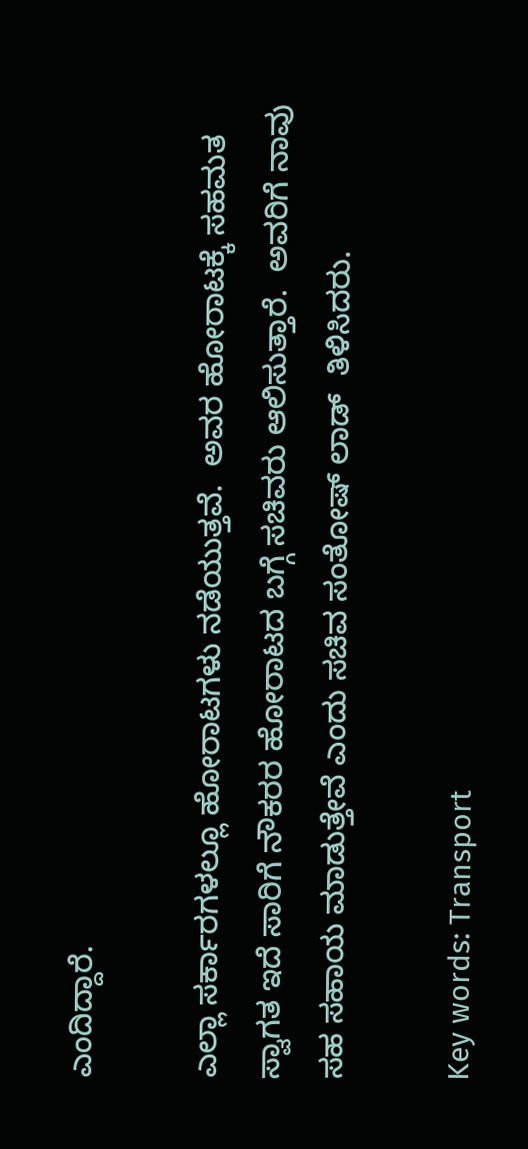ಎಂದಿದ್ದಾರೆ.

ಎಲ್ಲಾ ಸರ್ಕಾರಗಳಲ್ಲೂ ಹೋರಾಟಗಳು ನಡೆಯುತ್ತವೆ.  ಅವರ ಹೋರಾಟಕ್ಕೆ ಸಹಮತ ಸ್ವಾಗತ ಇದೆ ಸಾರಿಗೆ ನೌಕರರ ಹೋರಾಟದ ಬಗ್ಗೆ ಸಚಿವರು ಆಲಿಸುತ್ತಾರೆ.  ಅವರಿಗೆ ನಾವು ಸಹ ಸಹಾಯ ಮಾಡುತ್ತೇವೆ ಎಂದು ಸಚಿವ ಸಂತೋಷ್ ಲಾಡ್  ತಿಳಿಸಿದರು.

Key words: Transport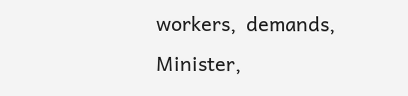workers,  demands, Minister,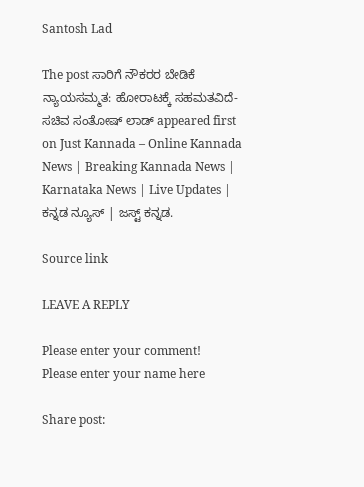Santosh Lad

The post ಸಾರಿಗೆ ನೌಕರರ ಬೇಡಿಕೆ ನ್ಯಾಯಸಮ್ಮತ: ಹೋರಾಟಕ್ಕೆ ಸಹಮತವಿದೆ-ಸಚಿವ ಸಂತೋಷ್ ಲಾಡ್ appeared first on Just Kannada – Online Kannada News | Breaking Kannada News | Karnataka News | Live Updates | ಕನ್ನಡ ನ್ಯೂಸ್ | ಜಸ್ಟ್ ಕನ್ನಡ.

Source link

LEAVE A REPLY

Please enter your comment!
Please enter your name here

Share post: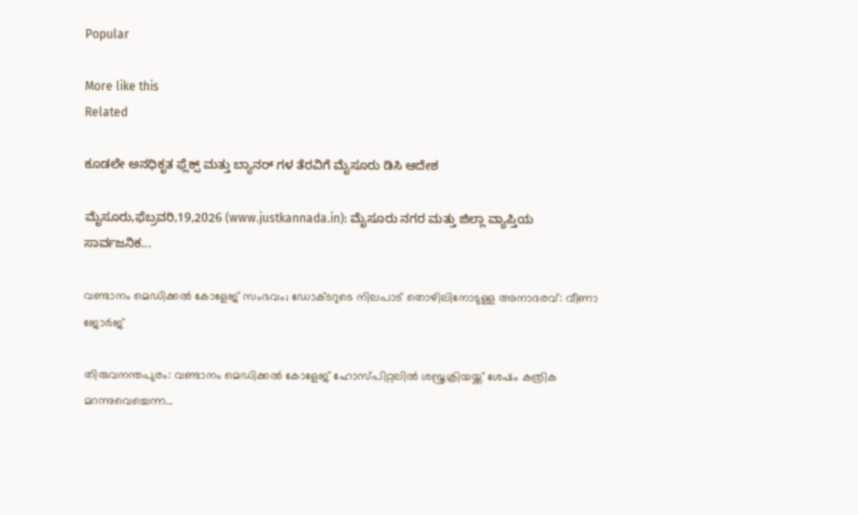Popular

More like this
Related

ಕೂಡಲೇ ಅನಧಿಕೃತ ಫ್ಲೆಕ್ಸ್ ಮತ್ತು ಬ್ಯಾನರ್ ಗಳ ತೆರವಿಗೆ ಮೈಸೂರು ಡಿಸಿ ಆದೇಶ

ಮೈಸೂರು,ಫೆಬ್ರವರಿ,19,2026 (www.justkannada.in): ಮೈಸೂರು ನಗರ ಮತ್ತು ಜಿಲ್ಲಾ ವ್ಯಾಪ್ತಿಯ ಸಾರ್ವಜನಿಕ...

വണ്ടാനം മെഡിക്കല്‍ കോളേജ് സംഭവം; ഡോക്ടറുടെ നിലപാട് തൊഴിലിനോടുള്ള അനാദരവ്: വീണാ ജോര്‍ജ്

തിരുവനന്തപുരം: വണ്ടാനം മെഡിക്കല്‍ കോളേജ് ഹോസ്പിറ്റലില്‍ ശസ്ത്രക്രിയയ്ക്ക് ശേഷം കത്രിക മറന്നുവെച്ചെന്ന...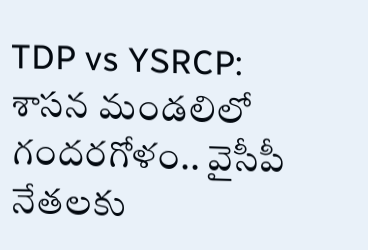TDP vs YSRCP: శాసన మండలిలో గందరగోళం.. వైసీపీ నేతలకు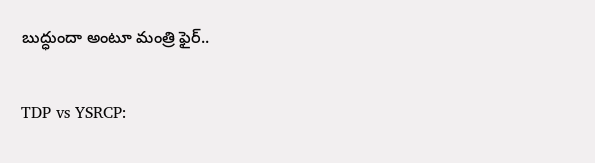బుద్ధుందా అంటూ మంత్రి ఫైర్..

TDP vs YSRCP: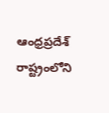ఆంధ్రప్రదేశ్ రాష్ట్రంలోని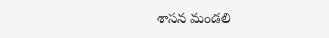శాసన మండలి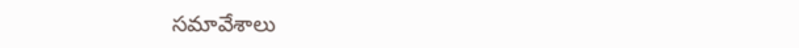సమావేశాలు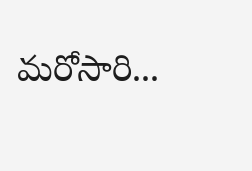మరోసారి...